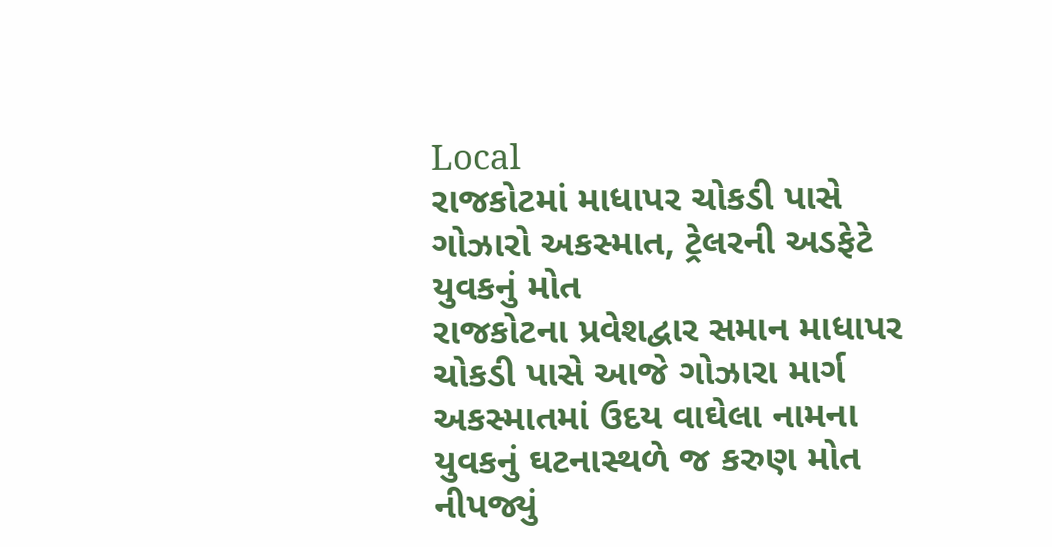Local
રાજકોટમાં માધાપર ચોકડી પાસે ગોઝારો અકસ્માત, ટ્રેલરની અડફેટે યુવકનું મોત
રાજકોટના પ્રવેશદ્વાર સમાન માધાપર ચોકડી પાસે આજે ગોઝારા માર્ગ અકસ્માતમાં ઉદય વાઘેલા નામના યુવકનું ઘટનાસ્થળે જ કરુણ મોત નીપજ્યું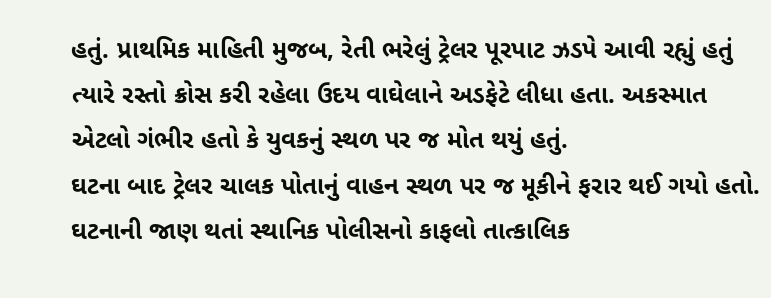હતું. પ્રાથમિક માહિતી મુજબ, રેતી ભરેલું ટ્રેલર પૂરપાટ ઝડપે આવી રહ્યું હતું ત્યારે રસ્તો ક્રોસ કરી રહેલા ઉદય વાઘેલાને અડફેટે લીધા હતા. અકસ્માત એટલો ગંભીર હતો કે યુવકનું સ્થળ પર જ મોત થયું હતું.
ઘટના બાદ ટ્રેલર ચાલક પોતાનું વાહન સ્થળ પર જ મૂકીને ફરાર થઈ ગયો હતો. ઘટનાની જાણ થતાં સ્થાનિક પોલીસનો કાફલો તાત્કાલિક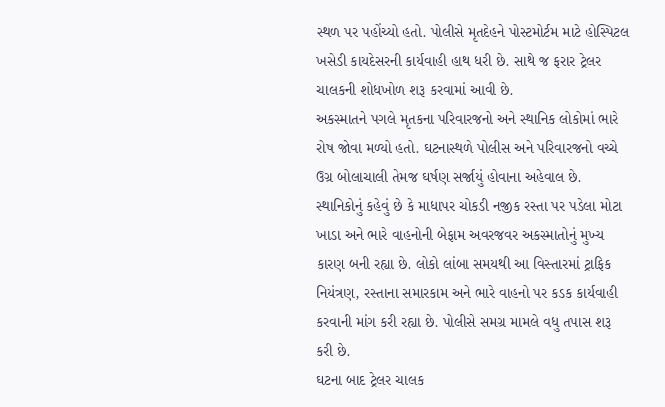સ્થળ પર પહોંચ્યો હતો. પોલીસે મૃતદેહને પોસ્ટમોર્ટમ માટે હોસ્પિટલ ખસેડી કાયદેસરની કાર્યવાહી હાથ ધરી છે. સાથે જ ફરાર ટ્રેલર ચાલકની શોધખોળ શરૂ કરવામાં આવી છે.
અકસ્માતને પગલે મૃતકના પરિવારજનો અને સ્થાનિક લોકોમાં ભારે રોષ જોવા મળ્યો હતો. ઘટનાસ્થળે પોલીસ અને પરિવારજનો વચ્ચે ઉગ્ર બોલાચાલી તેમજ ઘર્ષણ સર્જાયું હોવાના અહેવાલ છે.
સ્થાનિકોનું કહેવું છે કે માધાપર ચોકડી નજીક રસ્તા પર પડેલા મોટા ખાડા અને ભારે વાહનોની બેફામ અવરજવર અકસ્માતોનું મુખ્ય કારણ બની રહ્યા છે. લોકો લાંબા સમયથી આ વિસ્તારમાં ટ્રાફિક નિયંત્રણ, રસ્તાના સમારકામ અને ભારે વાહનો પર કડક કાર્યવાહી કરવાની માંગ કરી રહ્યા છે. પોલીસે સમગ્ર મામલે વધુ તપાસ શરૂ કરી છે.
ઘટના બાદ ટ્રેલર ચાલક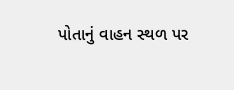પોતાનું વાહન સ્થળ પર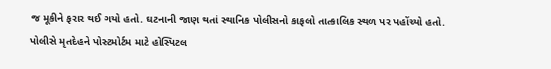જ મૂકીને ફરાર થઈ ગયો હતો. ઘટનાની જાણ થતાં સ્થાનિક પોલીસનો કાફલો તાત્કાલિક સ્થળ પર પહોંચ્યો હતો. પોલીસે મૃતદેહને પોસ્ટમોર્ટમ માટે હોસ્પિટલ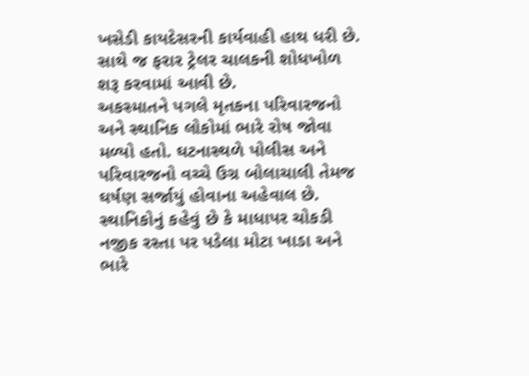ખસેડી કાયદેસરની કાર્યવાહી હાથ ધરી છે. સાથે જ ફરાર ટ્રેલર ચાલકની શોધખોળ શરૂ કરવામાં આવી છે.
અકસ્માતને પગલે મૃતકના પરિવારજનો અને સ્થાનિક લોકોમાં ભારે રોષ જોવા મળ્યો હતો. ઘટનાસ્થળે પોલીસ અને પરિવારજનો વચ્ચે ઉગ્ર બોલાચાલી તેમજ ઘર્ષણ સર્જાયું હોવાના અહેવાલ છે.
સ્થાનિકોનું કહેવું છે કે માધાપર ચોકડી નજીક રસ્તા પર પડેલા મોટા ખાડા અને ભારે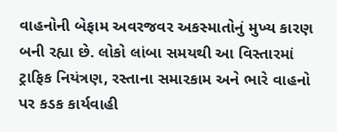વાહનોની બેફામ અવરજવર અકસ્માતોનું મુખ્ય કારણ બની રહ્યા છે. લોકો લાંબા સમયથી આ વિસ્તારમાં ટ્રાફિક નિયંત્રણ, રસ્તાના સમારકામ અને ભારે વાહનો પર કડક કાર્યવાહી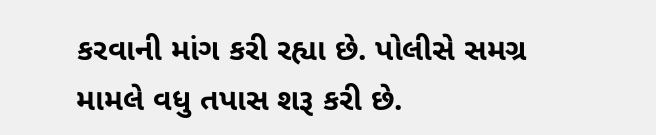કરવાની માંગ કરી રહ્યા છે. પોલીસે સમગ્ર મામલે વધુ તપાસ શરૂ કરી છે.